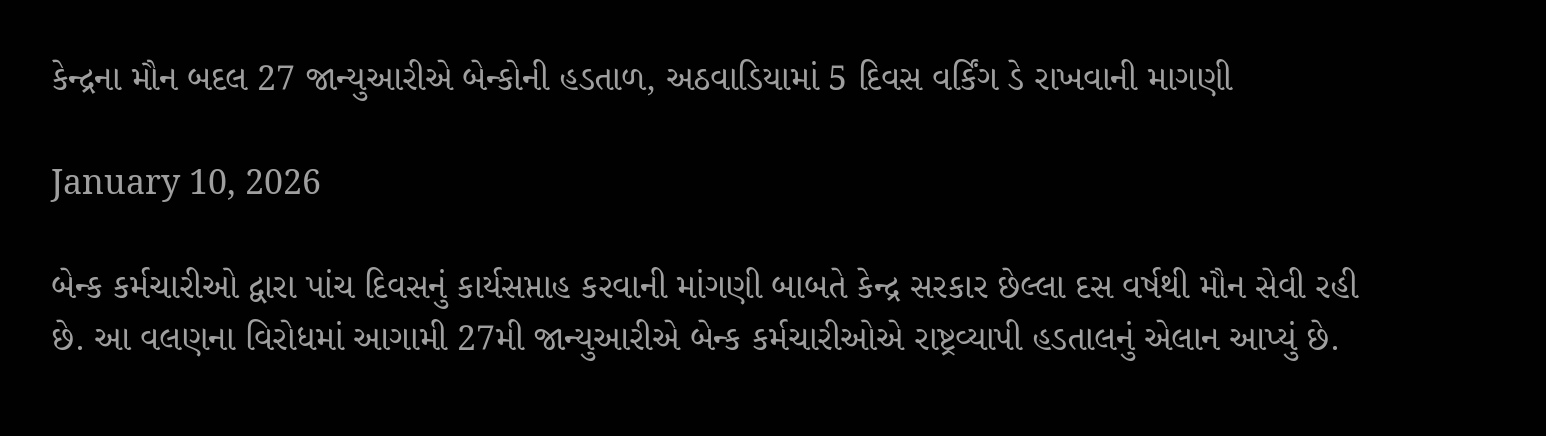કેન્દ્રના મૌન બદલ 27 જાન્યુઆરીએ બેન્કોની હડતાળ, અઠવાડિયામાં 5 દિવસ વર્કિંગ ડે રાખવાની માગણી

January 10, 2026

બેન્ક કર્મચારીઓ દ્વારા પાંચ દિવસનું કાર્યસપ્તાહ કરવાની માંગણી બાબતે કેન્દ્ર સરકાર છેલ્લા દસ વર્ષથી મૌન સેવી રહી છે. આ વલણના વિરોધમાં આગામી 27મી જાન્યુઆરીએ બેન્ક કર્મચારીઓએ રાષ્ટ્રવ્યાપી હડતાલનું એલાન આપ્યું છે.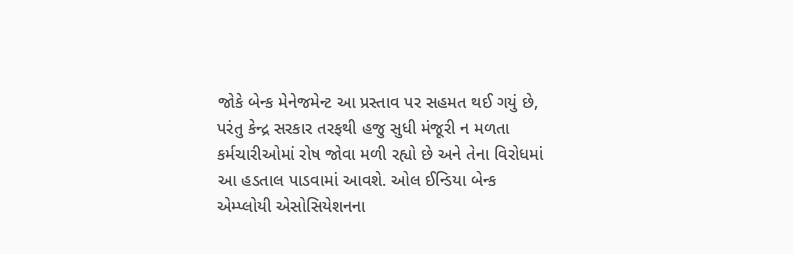જોકે બેન્ક મેનેજમેન્ટ આ પ્રસ્તાવ પર સહમત થઈ ગયું છે, પરંતુ કેન્દ્ર સરકાર તરફથી હજુ સુધી મંજૂરી ન મળતા કર્મચારીઓમાં રોષ જોવા મળી રહ્યો છે અને તેના વિરોધમાં આ હડતાલ પાડવામાં આવશે. ઓલ ઈન્ડિયા બેન્ક એમ્પ્લોયી એસોસિયેશનના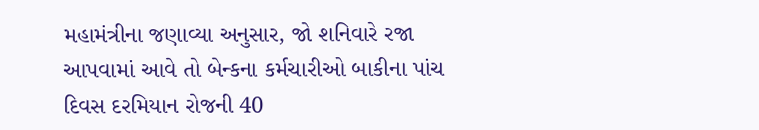મહામંત્રીના જણાવ્યા અનુસાર, જો શનિવારે રજા આપવામાં આવે તો બેન્કના કર્મચારીઓ બાકીના પાંચ દિવસ દરમિયાન રોજની 40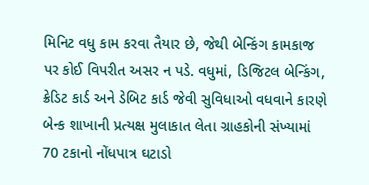મિનિટ વધુ કામ કરવા તૈયાર છે, જેથી બેન્કિંગ કામકાજ પર કોઈ વિપરીત અસર ન પડે. વધુમાં, ડિજિટલ બેન્કિંગ, ક્રેડિટ કાર્ડ અને ડેબિટ કાર્ડ જેવી સુવિધાઓ વધવાને કારણે બેન્ક શાખાની પ્રત્યક્ષ મુલાકાત લેતા ગ્રાહકોની સંખ્યામાં 70 ટકાનો નોંધપાત્ર ઘટાડો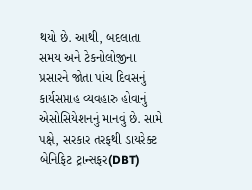થયો છે. આથી, બદલાતા સમય અને ટેકનોલોજીના પ્રસારને જોતા પાંચ દિવસનું કાર્યસપ્તાહ વ્યવહારુ હોવાનું એસોસિયેશનનું માનવું છે. સામે પક્ષે, સરકાર તરફથી ડાયરેક્ટ બેનિફિટ ટ્રાન્સફર(DBT)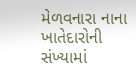મેળવનારા નાના ખાતેદારોની સંખ્યામાં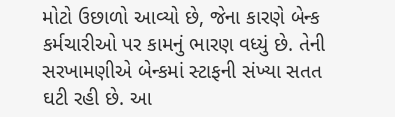મોટો ઉછાળો આવ્યો છે, જેના કારણે બેન્ક કર્મચારીઓ પર કામનું ભારણ વધ્યું છે. તેની સરખામણીએ બેન્કમાં સ્ટાફની સંખ્યા સતત ઘટી રહી છે. આ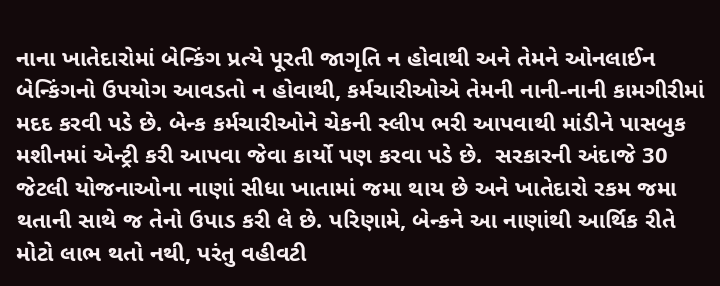નાના ખાતેદારોમાં બેન્કિંગ પ્રત્યે પૂરતી જાગૃતિ ન હોવાથી અને તેમને ઓનલાઈન બેન્કિંગનો ઉપયોગ આવડતો ન હોવાથી, કર્મચારીઓએ તેમની નાની-નાની કામગીરીમાં મદદ કરવી પડે છે. બેન્ક કર્મચારીઓને ચેકની સ્લીપ ભરી આપવાથી માંડીને પાસબુક મશીનમાં એન્ટ્રી કરી આપવા જેવા કાર્યો પણ કરવા પડે છે.  સરકારની અંદાજે 30 જેટલી યોજનાઓના નાણાં સીધા ખાતામાં જમા થાય છે અને ખાતેદારો રકમ જમા થતાની સાથે જ તેનો ઉપાડ કરી લે છે. પરિણામે, બેન્કને આ નાણાંથી આર્થિક રીતે મોટો લાભ થતો નથી, પરંતુ વહીવટી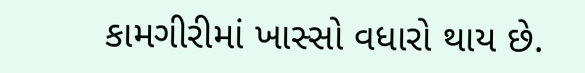કામગીરીમાં ખાસ્સો વધારો થાય છે.